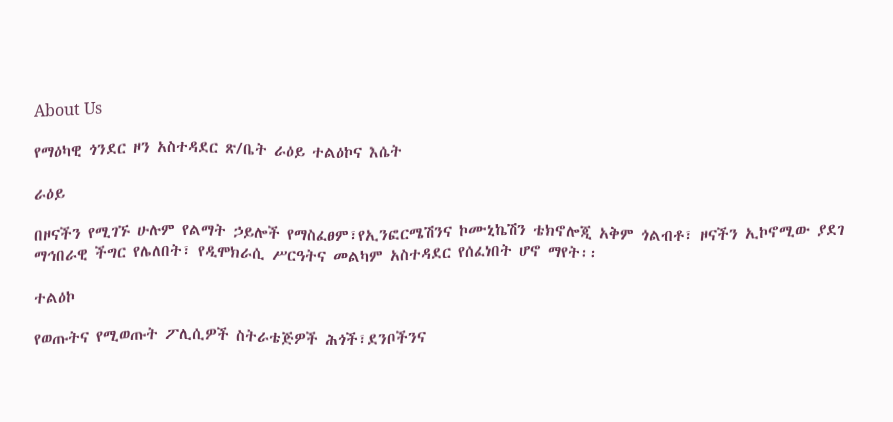About Us

የማዕካዊ ጎንደር ዞን አስተዳደር ጽ/ቤት ራዕይ ተልዕኮና እሴት

ራዕይ

በዞናችን የሚገኙ ሁሉም የልማት ኃይሎች የማስፈፀም፣የኢንፎርሜሽንና ኮሙኒኬሽን ቴክኖሎጂ አቅም ጎልብቶ፣ ዞናችን ኢኮኖሚው ያደገ ማኅበራዊ ችግር የሌለበት፣ የዲሞክራሲ ሥርዓትና መልካም አስተዳደር የሰፈነበት ሆኖ ማየት፡፡

ተልዕኮ

የወጡትና የሚወጡት ፖሊሲዎች ስትራቴጅዎች ሕጎች፣ደንቦችንና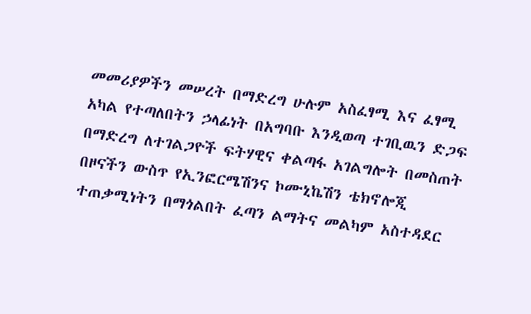መመሪያዎችን መሠረት በማድረግ ሁሉም አስፈፃሚ እና ፈፃሚ አካል የተጣለበትን ኃላፊነት በአግባቡ እንዲወጣ ተገቢዉን ድጋፍ በማድረግ ለተገልጋዮች ፍትሃዊና ቀልጣፋ አገልግሎት በመስጠት በዞናችን ውስጥ የኢንፎርሜሽንና ኮሙኒኬሽን ቴክኖሎጂ ተጠቃሚነትን በማጎልበት ፈጣን ልማትና መልካም አስተዳደር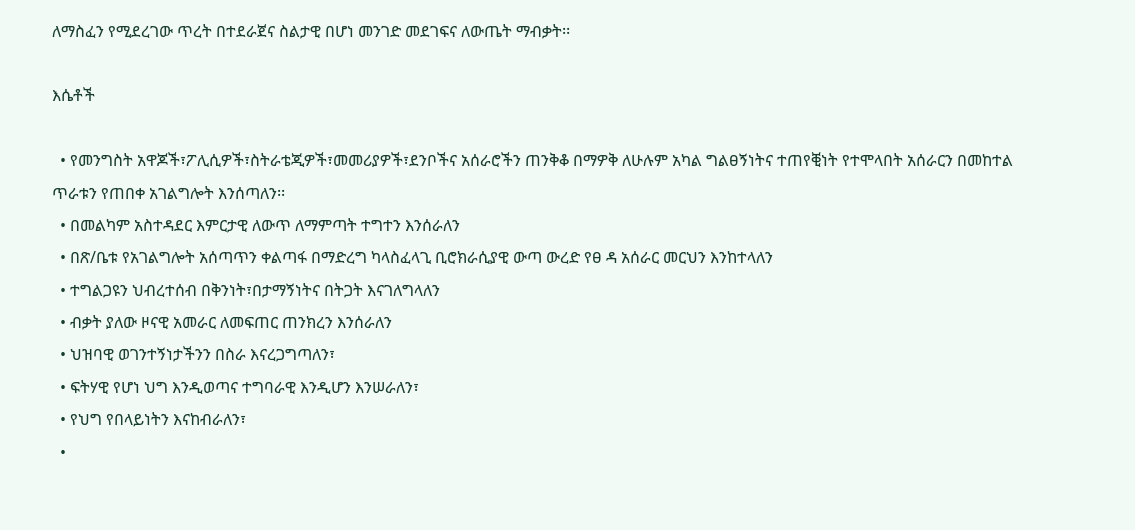ለማስፈን የሚደረገው ጥረት በተደራጀና ስልታዊ በሆነ መንገድ መደገፍና ለውጤት ማብቃት፡፡

እሴቶች

  • የመንግስት አዋጆች፣ፖሊሲዎች፣ስትራቴጂዎች፣መመሪያዎች፣ደንቦችና አሰራሮችን ጠንቅቆ በማዎቅ ለሁሉም አካል ግልፀኝነትና ተጠየቒነት የተሞላበት አሰራርን በመከተል ጥራቱን የጠበቀ አገልግሎት እንሰጣለን፡፡
  • በመልካም አስተዳደር እምርታዊ ለውጥ ለማምጣት ተግተን እንሰራለን
  • በጽ/ቤቱ የአገልግሎት አሰጣጥን ቀልጣፋ በማድረግ ካላስፈላጊ ቢሮክራሲያዊ ውጣ ውረድ የፀ ዳ አሰራር መርህን እንከተላለን
  • ተግልጋዩን ህብረተሰብ በቅንነት፣በታማኝነትና በትጋት እናገለግላለን
  • ብቃት ያለው ዞናዊ አመራር ለመፍጠር ጠንክረን እንሰራለን
  • ህዝባዊ ወገንተኝነታችንን በስራ እናረጋግጣለን፣
  • ፍትሃዊ የሆነ ህግ እንዲወጣና ተግባራዊ እንዲሆን እንሠራለን፣
  • የህግ የበላይነትን እናከብራለን፣
  •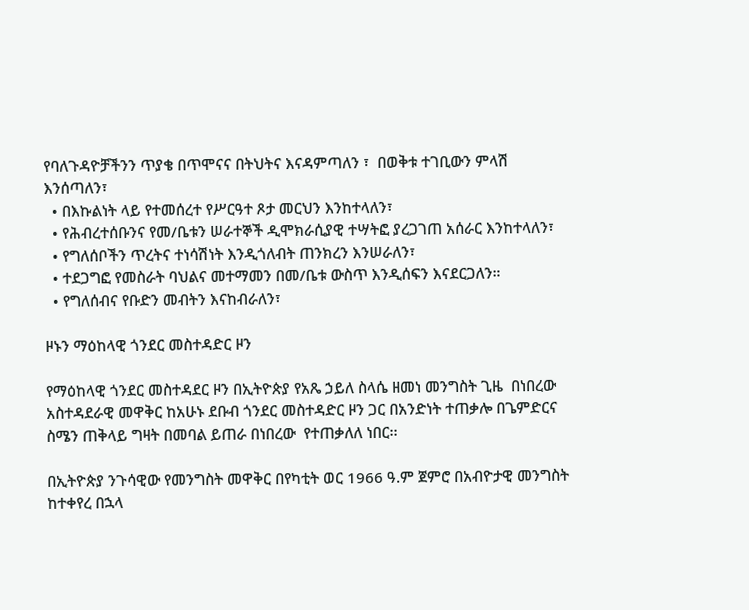የባለጉዳዮቻችንን ጥያቄ በጥሞናና በትህትና እናዳምጣለን ፣  በወቅቱ ተገቢውን ምላሽ እንሰጣለን፣
  • በእኩልነት ላይ የተመሰረተ የሥርዓተ ጾታ መርህን እንከተላለን፣
  • የሕብረተሰቡንና የመ/ቤቱን ሠራተኞች ዲሞክራሲያዊ ተሣትፎ ያረጋገጠ አሰራር እንከተላለን፣
  • የግለሰቦችን ጥረትና ተነሳሽነት እንዲጎለብት ጠንክረን እንሠራለን፣
  • ተደጋግፎ የመስራት ባህልና መተማመን በመ/ቤቱ ውስጥ እንዲሰፍን እናደርጋለን።
  • የግለሰብና የቡድን መብትን እናከብራለን፣

ዞኑን ማዕከላዊ ጎንደር መስተዳድር ዞን

የማዕከላዊ ጎንደር መስተዳደር ዞን በኢትዮጵያ የአጼ ኃይለ ስላሴ ዘመነ መንግስት ጊዜ  በነበረው አስተዳደራዊ መዋቅር ከአሁኑ ደቡብ ጎንደር መስተዳድር ዞን ጋር በአንድነት ተጠቃሎ በጌምድርና ስሜን ጠቅላይ ግዛት በመባል ይጠራ በነበረው  የተጠቃለለ ነበር፡፡

በኢትዮጵያ ንጉሳዊው የመንግስት መዋቅር በየካቲት ወር 1966 ዓ.ም ጀምሮ በአብዮታዊ መንግስት ከተቀየረ በኋላ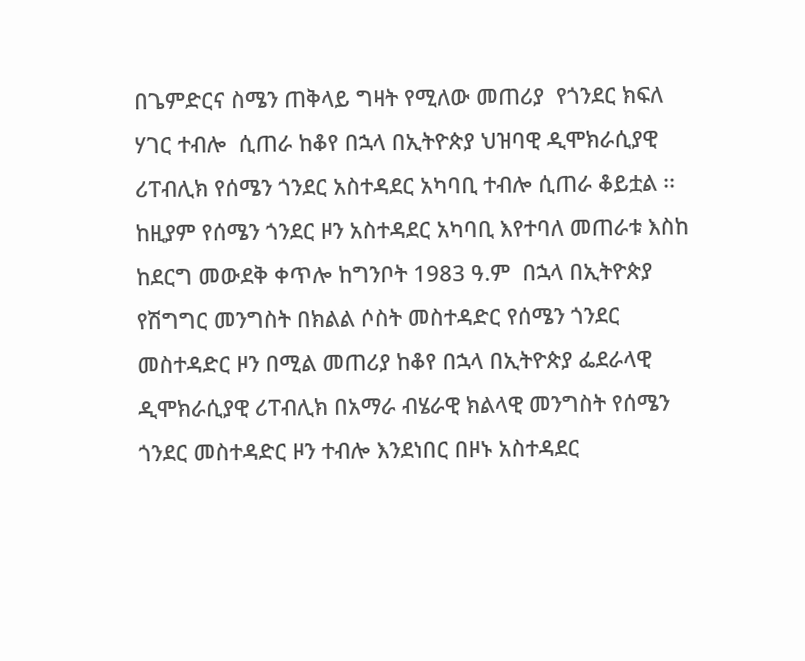በጌምድርና ስሜን ጠቅላይ ግዛት የሚለው መጠሪያ  የጎንደር ክፍለ ሃገር ተብሎ  ሲጠራ ከቆየ በኋላ በኢትዮጵያ ህዝባዊ ዲሞክራሲያዊ ሪፐብሊክ የሰሜን ጎንደር አስተዳደር አካባቢ ተብሎ ሲጠራ ቆይቷል ፡፡ ከዚያም የሰሜን ጎንደር ዞን አስተዳደር አካባቢ እየተባለ መጠራቱ እስከ ከደርግ መውደቅ ቀጥሎ ከግንቦት 1983 ዓ.ም  በኋላ በኢትዮጵያ የሽግግር መንግስት በክልል ሶስት መስተዳድር የሰሜን ጎንደር መስተዳድር ዞን በሚል መጠሪያ ከቆየ በኋላ በኢትዮጵያ ፌደራላዊ ዲሞክራሲያዊ ሪፐብሊክ በአማራ ብሄራዊ ክልላዊ መንግስት የሰሜን ጎንደር መስተዳድር ዞን ተብሎ እንደነበር በዞኑ አስተዳደር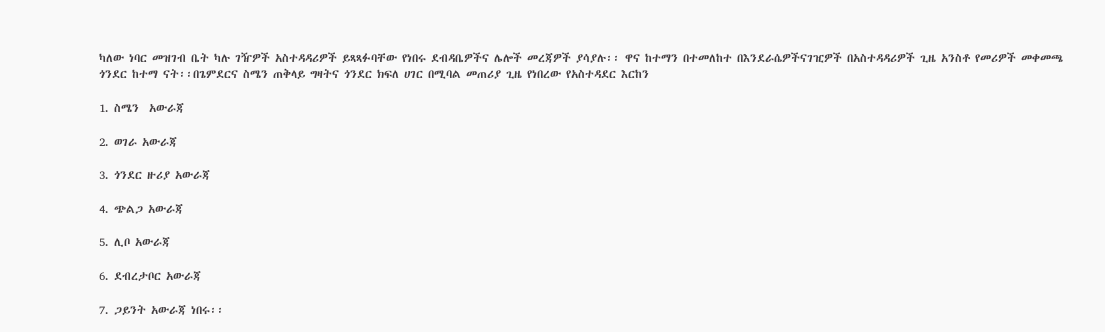ካለው ነባር መዝገብ ቤት ካሉ ገዥዎች አስተዳዳሪዎች ይጻጻፉባቸው የነበሩ ደብዳቤዎችና ሌሎች መረጃዎች ያሳያሉ፡፡ ዋና ከተማን በተመለከተ በእንደራሴዎችናገዢዎች በአስተዳዳሪዎች ጊዜ አንስቶ የመሪዎች መቀመጫ  ጎንደር ከተማ ናት፡፡በጌምደርና ስሜን ጠቅላይ ግዛትና ጎንደር ክፍለ ሀገር በሚባል መጠሪያ ጊዜ የነበረው የአስተዳደር እርከን

1. ስሜን  አውራጃ

2. ወገራ አውራጃ

3. ጎንደር ዙሪያ አውራጃ

4. ጭልጋ አውራጃ

5. ሊቦ አውራጃ

6. ደብረታቦር አውራጃ

7. ጋይንት አውራጃ ነበሩ፡፡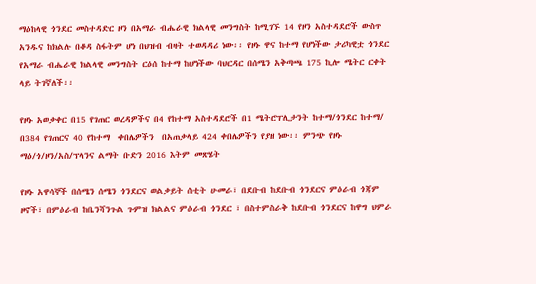ማዕከላዊ ጎንደር መስተዳድር ዞን በአማራ ብሔራዊ ክልላዊ መንግስት ከሚገኙ 14 የዞን አስተዳደሮች ውስጥ አንዱና ከክልሉ በቆዳ ስፋትም ሆነ በህዝብ ብዛት ተወዳዳሪ ነው፡፡ የዞኑ ዋና ከተማ የሆነችው ታሪካዊቷ ጎንደር የአማራ ብሔራዊ ክልላዊ መንግስት ርዕሰ ከተማ ከሆነችው ባህርዳር በሰሜን አቅጣጫ 175 ኪሎ ሜትር ርቀት ላይ ትገኛለች፡፡

የዞኑ አወቃቀር በ15 የገጠር ወረዳዎችና በ4 የከተማ አስተዳደሮች በ1 ሜትሮፐሊታንት ከተማ/ጎንደር ከተማ/ በ384 የገጠርና 40 የከተማ  ቀበሌዎችን  በአጠቃላይ 424 ቀበሌዎችን የያዘ ነው፡፡ ምንጭ የዞኑ ማዕ/ጎ/ዞን/አስ/ፕላንና ልማት ቡድን 2016 እትም መጽሄት

የዞኑ አዋሳኞች በሰሜን ሰሜን ጎንደርና ወልቃይት ሰቲት ሁመራ፣ በደቡብ ከደቡብ ጎንደርና ምዕራብ ጎጃም ዞኖች፣ በምዕራብ ከቤንሻንጉል ጉምዝ ክልልና ምዕራብ ጎንደር ፣ በስተምስራቅ ከደቡብ ጎንደርና ከዋግ ህምራ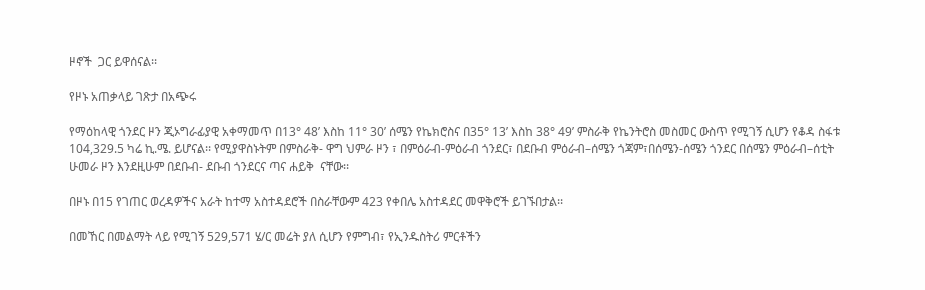ዞኖች  ጋር ይዋሰናል፡፡

የዞኑ አጠቃላይ ገጽታ በአጭሩ

የማዕከላዊ ጎንደር ዞን ጂኦግራፊያዊ አቀማመጥ በ13° 48’ እስከ 11° 30’ ሰሜን የኬክሮስና በ35° 13’ እስከ 38° 49’ ምስራቅ የኬንትሮስ መስመር ውስጥ የሚገኝ ሲሆን የቆዳ ስፋቱ 104,329.5 ካሬ ኪ.ሜ. ይሆናል፡፡ የሚያዋስኑትም በምስራቅ- ዋግ ህምራ ዞን ፣ በምዕራብ-ምዕራብ ጎንደር፣ በደቡብ ምዕራብ–ሰሜን ጎጃም፣በሰሜን-ሰሜን ጎንደር በሰሜን ምዕራብ–ሰቲት ሁመራ ዞን እንደዚሁም በደቡብ- ደቡብ ጎንደርና ጣና ሐይቅ  ናቸው፡፡

በዞኑ በ15 የገጠር ወረዳዎችና አራት ከተማ አስተዳደሮች በስራቸውም 423 የቀበሌ አስተዳደር መዋቅሮች ይገኙበታል፡፡

በመኸር በመልማት ላይ የሚገኝ 529,571 ሄ/ር መሬት ያለ ሲሆን የምግብ፣ የኢንዱስትሪ ምርቶችን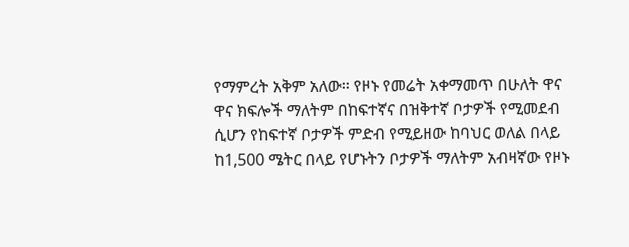የማምረት አቅም አለው፡፡ የዞኑ የመሬት አቀማመጥ በሁለት ዋና ዋና ክፍሎች ማለትም በከፍተኛና በዝቅተኛ ቦታዎች የሚመደብ ሲሆን የከፍተኛ ቦታዎች ምድብ የሚይዘው ከባህር ወለል በላይ ከ1,500 ሜትር በላይ የሆኑትን ቦታዎች ማለትም አብዛኛው የዞኑ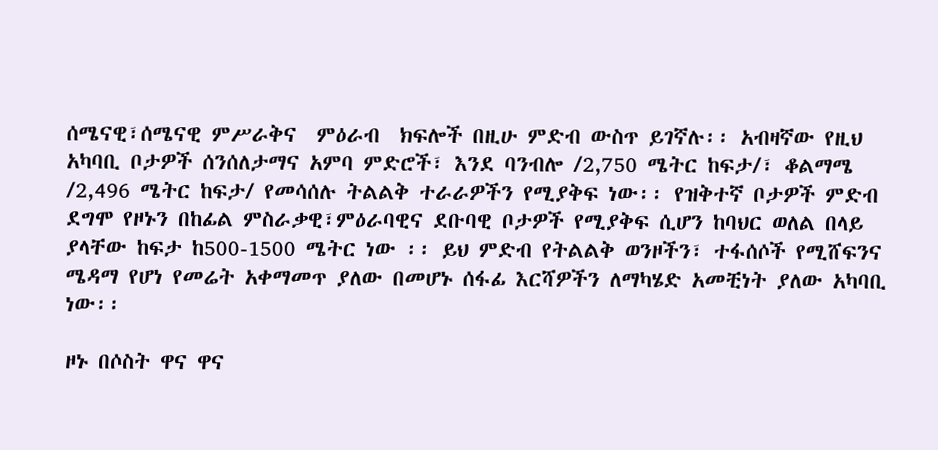ሰሜናዊ፣ሰሜናዊ ምሥራቅና  ምዕራብ  ክፍሎች በዚሁ ምድብ ውስጥ ይገኛሉ፡፡ አብዛኛው የዚህ አካባቢ ቦታዎች ሰንሰለታማና አምባ ምድሮች፣ እንደ ባንብሎ /2,750 ሜትር ከፍታ/፣ ቆልማሜ /2,496 ሜትር ከፍታ/ የመሳሰሉ ትልልቅ ተራራዎችን የሚያቅፍ ነው፡፡ የዝቅተኛ ቦታዎች ምድብ ደግሞ የዞኑን በከፊል ምስራቃዊ፣ምዕራባዊና ደቡባዊ ቦታዎች የሚያቅፍ ሲሆን ከባህር ወለል በላይ ያላቸው ከፍታ ከ500-1500 ሜትር ነው ፡፡ ይህ ምድብ የትልልቅ ወንዞችን፣ ተፋሰሶች የሚሸፍንና ሜዳማ የሆነ የመሬት አቀማመጥ ያለው በመሆኑ ሰፋፊ እርሻዎችን ለማካሄድ አመቺነት ያለው አካባቢ ነው፡፡

ዞኑ በሶስት ዋና ዋና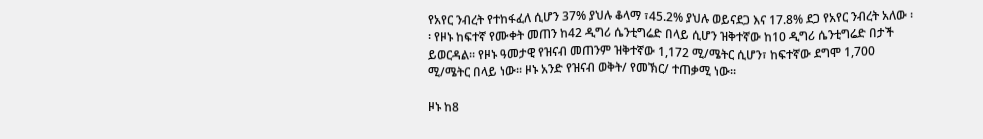የአየር ንብረት የተከፋፈለ ሲሆን 37% ያህሉ ቆላማ ፣45.2% ያህሉ ወይናደጋ እና 17.8% ደጋ የአየር ንብረት አለው ፡፡ የዞኑ ከፍተኛ የሙቀት መጠን ከ42 ዲግሪ ሴንቲግሬድ በላይ ሲሆን ዝቅተኛው ከ10 ዲግሪ ሴንቲግሬድ በታች ይወርዳል፡፡ የዞኑ ዓመታዊ የዝናብ መጠንም ዝቅተኛው 1,172 ሚ/ሜትር ሲሆን፣ ከፍተኛው ደግሞ 1,700 ሚ/ሜትር በላይ ነው፡፡ ዞኑ አንድ የዝናብ ወቅት/ የመኽር/ ተጠቃሚ ነው፡፡

ዞኑ ከ8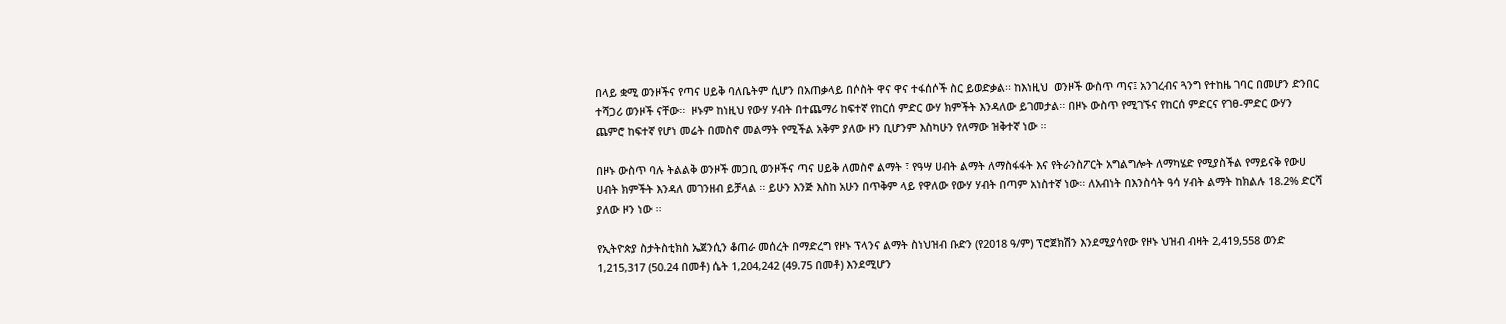በላይ ቋሚ ወንዞችና የጣና ሀይቅ ባለቤትም ሲሆን በአጠቃላይ በሶስት ዋና ዋና ተፋሰሶች ስር ይወድቃል፡፡ ከእነዚህ  ወንዞች ውስጥ ጣና፤ አንገረብና ጓንግ የተከዜ ገባር በመሆን ድንበር ተሻጋሪ ወንዞች ናቸው፡፡  ዞኑም ከነዚህ የውሃ ሃብት በተጨማሪ ከፍተኛ የከርሰ ምድር ውሃ ክምችት እንዳለው ይገመታል፡፡ በዞኑ ውስጥ የሚገኙና የከርሰ ምድርና የገፀ-ምድር ውሃን ጨምሮ ከፍተኛ የሆነ መሬት በመስኖ መልማት የሚችል አቅም ያለው ዞን ቢሆንም እስካሁን የለማው ዝቅተኛ ነው ፡፡

በዞኑ ውስጥ ባሉ ትልልቅ ወንዞች መጋቢ ወንዞችና ጣና ሀይቅ ለመስኖ ልማት ፣ የዓሣ ሀብት ልማት ለማስፋፋት እና የትራንስፖርት አግልግሎት ለማካሄድ የሚያስችል የማይናቅ የውሀ ሀብት ክምችት እንዳለ መገንዘብ ይቻላል ፡፡ ይሁን እንጅ እስከ አሁን በጥቅም ላይ የዋለው የውሃ ሃብት በጣም አነስተኛ ነው፡፡ ለአብነት በእንስሳት ዓሳ ሃብት ልማት ከክልሉ 18.2% ድርሻ ያለው ዞን ነው ፡፡

የኢትዮጵያ ስታትስቲክስ ኤጀንሲን ቆጠራ መሰረት በማድረግ የዞኑ ፕላንና ልማት ስነህዝብ ቡድን (የ2018 ዓ/ም) ፕሮጀክሽን እንደሚያሳየው የዞኑ ህዝብ ብዛት 2,419,558 ወንድ 1,215,317 (50.24 በመቶ) ሴት 1,204,242 (49.75 በመቶ) እንደሚሆን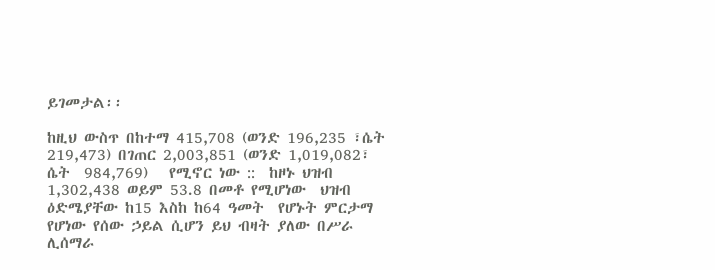ይገመታል፡፡

ከዚህ ውስጥ በከተማ 415,708 (ወንድ 196,235 ፣ሴት  219,473) በገጠር 2,003,851 (ወንድ 1,019,082፣ ሴት  984,769)   የሚኖር ነው ::  ከዞኑ ህዝብ 1,302,438 ወይም 53.8 በመቶ የሚሆነው  ህዝብ ዕድሜያቸው ከ15 እስከ ከ64 ዓመት  የሆኑት ምርታማ የሆነው የሰው ኃይል ሲሆን ይህ ብዛት ያለው በሥራ ሊሰማራ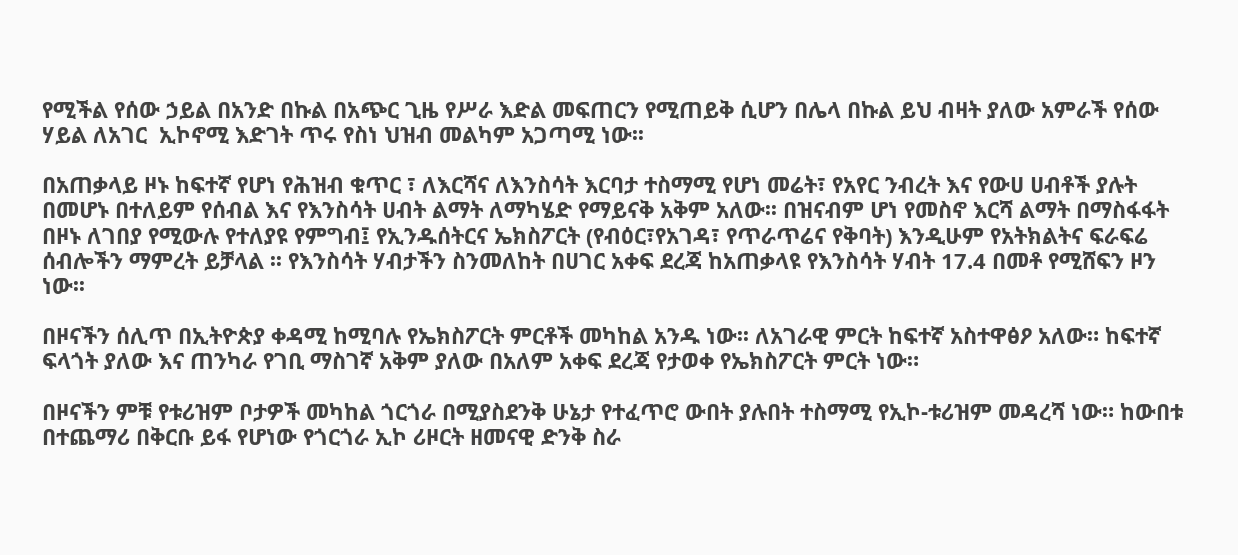የሚችል የሰው ኃይል በአንድ በኩል በአጭር ጊዜ የሥራ እድል መፍጠርን የሚጠይቅ ሲሆን በሌላ በኩል ይህ ብዛት ያለው አምራች የሰው ሃይል ለአገር  ኢኮኖሚ እድገት ጥሩ የስነ ህዝብ መልካም አጋጣሚ ነው፡፡

በአጠቃላይ ዞኑ ከፍተኛ የሆነ የሕዝብ ቁጥር ፣ ለእርሻና ለእንስሳት እርባታ ተስማሚ የሆነ መሬት፣ የአየር ንብረት እና የውሀ ሀብቶች ያሉት በመሆኑ በተለይም የሰብል እና የእንስሳት ሀብት ልማት ለማካሄድ የማይናቅ አቅም አለው፡፡ በዝናብም ሆነ የመስኖ እርሻ ልማት በማስፋፋት በዞኑ ለገበያ የሚውሉ የተለያዩ የምግብ፤ የኢንዱሰትርና ኤክስፖርት (የብዕር፣የአገዳ፣ የጥራጥሬና የቅባት) እንዲሁም የአትክልትና ፍራፍሬ ሰብሎችን ማምረት ይቻላል ፡፡ የእንስሳት ሃብታችን ስንመለከት በሀገር አቀፍ ደረጃ ከአጠቃላዩ የእንስሳት ሃብት 17.4 በመቶ የሚሸፍን ዞን ነው፡፡

በዞናችን ሰሊጥ በኢትዮጵያ ቀዳሚ ከሚባሉ የኤክስፖርት ምርቶች መካከል አንዱ ነው፡፡ ለአገራዊ ምርት ከፍተኛ አስተዋፅዖ አለው። ከፍተኛ ፍላጎት ያለው እና ጠንካራ የገቢ ማስገኛ አቅም ያለው በአለም አቀፍ ደረጃ የታወቀ የኤክስፖርት ምርት ነው።

በዞናችን ምቹ የቱሪዝም ቦታዎች መካከል ጎርጎራ በሚያስደንቅ ሁኔታ የተፈጥሮ ውበት ያሉበት ተስማሚ የኢኮ-ቱሪዝም መዳረሻ ነው። ከውበቱ በተጨማሪ በቅርቡ ይፋ የሆነው የጎርጎራ ኢኮ ሪዞርት ዘመናዊ ድንቅ ስራ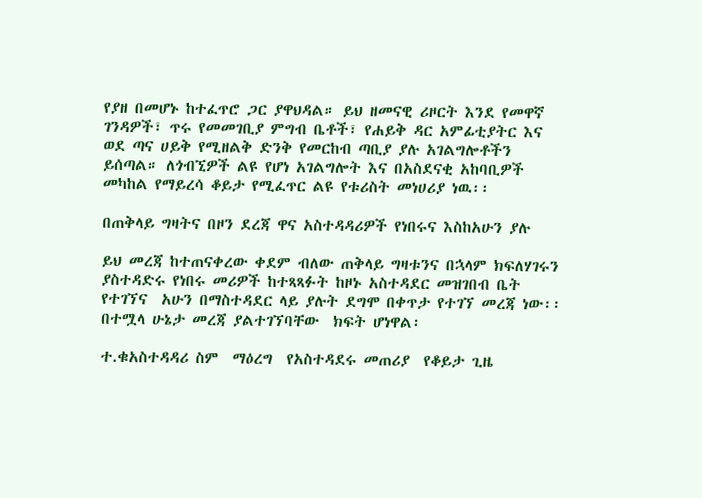የያዘ በመሆኑ ከተፈጥሮ ጋር ያዋህዳል። ይህ ዘመናዊ ሪዞርት እንደ የመዋኛ ገንዳዎች፣ ጥሩ የመመገቢያ ምግብ ቤቶች፣ የሐይቅ ዳር አምፊቲያትር እና ወደ ጣና ሀይቅ የሚዘልቅ ድንቅ የመርከብ ጣቢያ ያሉ አገልግሎቶችን ይሰጣል። ለጎብኚዎች ልዩ የሆነ አገልግሎት እና በአስደናቂ አከባቢዎች መካከል የማይረሳ ቆይታ የሚፈጥር ልዩ የቱሪስት መነሀሪያ ነዉ፡፡

በጠቅላይ ግዛትና በዞን ደረጃ ዋና አስተዳዳሪዎች የነበሩና እስከአሁን ያሉ

ይህ መረጃ ከተጠናቀረው ቀደም ብለው ጠቅላይ ግዛቱንና በኋላም ክፍለሃገሩን ያስተዳድሩ የነበሩ መሪዎች ከተጻጻፉት ከዞኑ አስተዳደር መዝገበብ ቤት የተገኘና  አሁን በማስተዳደር ላይ ያሉት ደግሞ በቀጥታ የተገኘ መረጃ ነው፡፡ በተሟላ ሁኔታ መረጃ ያልተገኘባቸው  ክፍት ሆነዋል፡

ተ.ቁአስተዳዳሪ ስም  ማዕረግ  የአስተዳደሩ መጠሪያ  የቆይታ ጊዜ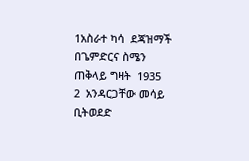1አስራተ ካሳ  ደጃዝማች  በጌምድርና ስሜን ጠቅላይ ግዛት  1935
2  አንዳርጋቸው መሳይ  ቢትወደድ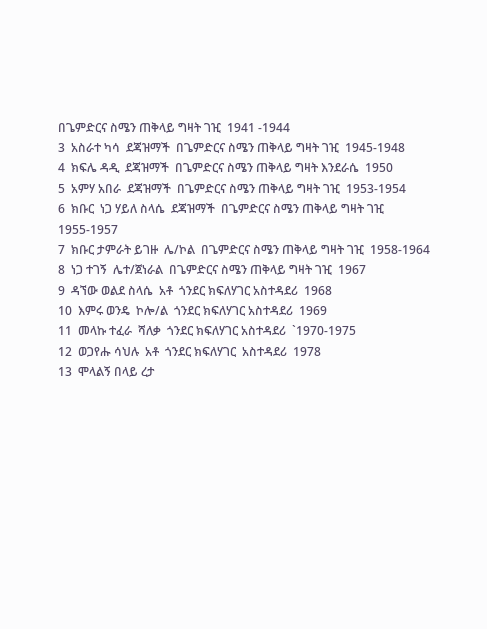በጌምድርና ስሜን ጠቅላይ ግዛት ገዢ  1941 -1944
3  አስራተ ካሳ  ደጃዝማች  በጌምድርና ስሜን ጠቅላይ ግዛት ገዢ  1945-1948
4  ክፍሌ ዳዲ  ደጃዝማች  በጌምድርና ስሜን ጠቅላይ ግዛት እንደራሴ  1950
5  አምሃ አበራ  ደጃዝማች  በጌምድርና ስሜን ጠቅላይ ግዛት ገዢ  1953-1954
6  ክቡር  ነጋ ሃይለ ስላሴ  ደጃዝማች  በጌምድርና ስሜን ጠቅላይ ግዛት ገዢ  1955-1957
7  ክቡር ታምራት ይገዙ  ሌ/ኮል  በጌምድርና ስሜን ጠቅላይ ግዛት ገዢ  1958-1964
8  ነጋ ተገኝ  ሌተ/ጀነራል  በጌምድርና ስሜን ጠቅላይ ግዛት ገዢ  1967
9  ዳኘው ወልደ ስላሴ  አቶ  ጎንደር ክፍለሃገር አስተዳደሪ  1968
10  እምሩ ወንዴ  ኮሎ/ል  ጎንደር ክፍለሃገር አስተዳደሪ  1969
11  መላኩ ተፈራ  ሻለቃ  ጎንደር ክፍለሃገር አስተዳደሪ  `1970-1975
12  ወጋየሑ ሳህሉ  አቶ  ጎንደር ክፍለሃገር  አስተዳደሪ  1978
13  ሞላልኝ በላይ ረታ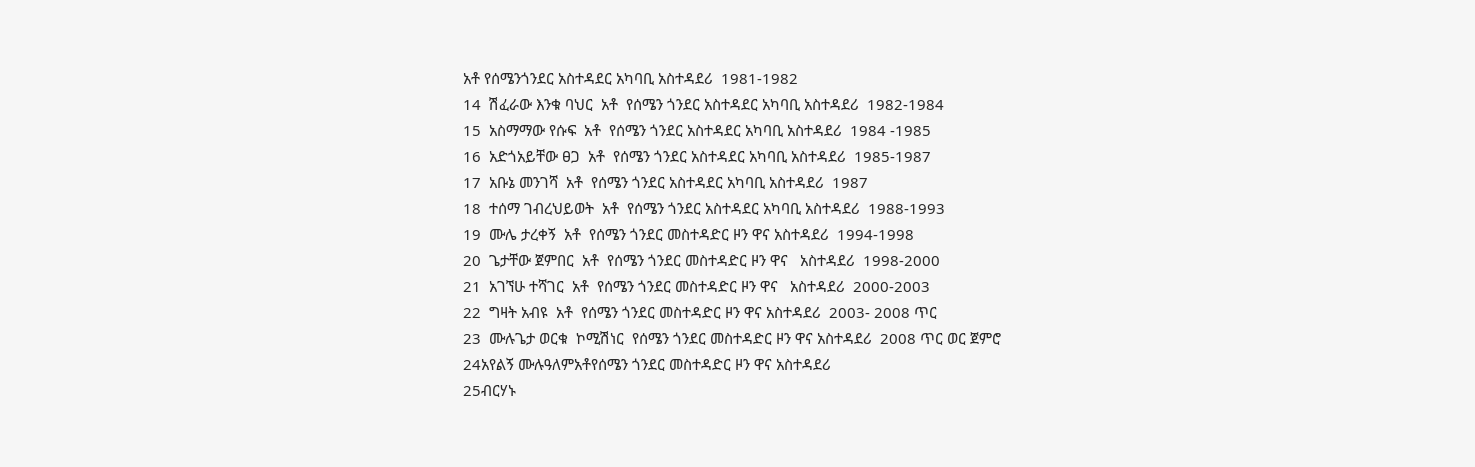አቶ የሰሜንጎንደር አስተዳደር አካባቢ አስተዳደሪ  1981-1982
14  ሽፈራው እንቁ ባህር  አቶ  የሰሜን ጎንደር አስተዳደር አካባቢ አስተዳደሪ  1982-1984
15  አስማማው የሱፍ  አቶ  የሰሜን ጎንደር አስተዳደር አካባቢ አስተዳደሪ  1984 -1985
16  አድጎአይቸው ፀጋ  አቶ  የሰሜን ጎንደር አስተዳደር አካባቢ አስተዳደሪ  1985-1987
17  አቡኔ መንገሻ  አቶ  የሰሜን ጎንደር አስተዳደር አካባቢ አስተዳደሪ  1987
18  ተሰማ ገብረህይወት  አቶ  የሰሜን ጎንደር አስተዳደር አካባቢ አስተዳደሪ  1988-1993
19  ሙሌ ታረቀኝ  አቶ  የሰሜን ጎንደር መስተዳድር ዞን ዋና አስተዳደሪ  1994-1998
20  ጌታቸው ጀምበር  አቶ  የሰሜን ጎንደር መስተዳድር ዞን ዋና   አስተዳደሪ  1998-2000
21  አገኘሁ ተሻገር  አቶ  የሰሜን ጎንደር መስተዳድር ዞን ዋና   አስተዳደሪ  2000-2003
22  ግዛት አብዩ  አቶ  የሰሜን ጎንደር መስተዳድር ዞን ዋና አስተዳደሪ  2003- 2008 ጥር
23  ሙሉጌታ ወርቁ  ኮሚሽነር  የሰሜን ጎንደር መስተዳድር ዞን ዋና አስተዳደሪ  2008 ጥር ወር ጀምሮ
24አየልኝ ሙሉዓለምአቶየሰሜን ጎንደር መስተዳድር ዞን ዋና አስተዳደሪ
25ብርሃኑ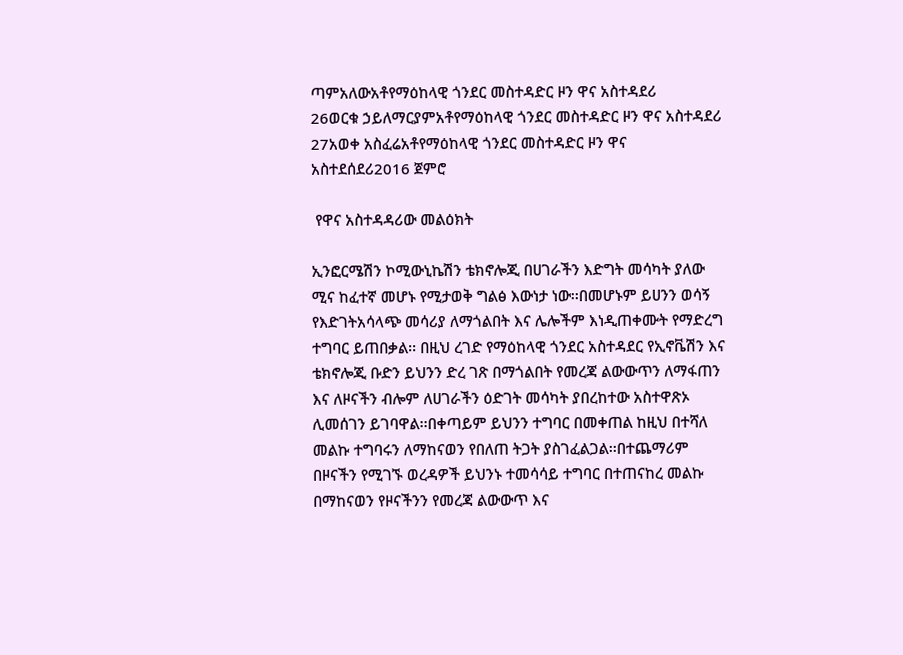ጣምአለውአቶየማዕከላዊ ጎንደር መስተዳድር ዞን ዋና አስተዳደሪ
26ወርቁ ኃይለማርያምአቶየማዕከላዊ ጎንደር መስተዳድር ዞን ዋና አስተዳደሪ
27አወቀ አስፈሬአቶየማዕከላዊ ጎንደር መስተዳድር ዞን ዋና አስተደሰደሪ2016 ጀምሮ

 የዋና አስተዳዳሪው መልዕክት

ኢንፎርሜሽን ኮሚውኒኬሽን ቴክኖሎጂ በሀገራችን እድግት መሳካት ያለው ሚና ከፈተኛ መሆኑ የሚታወቅ ግልፅ እውነታ ነው፡፡በመሆኑም ይሀንን ወሳኝ የእድገትአሳላጭ መሳሪያ ለማጎልበት እና ሌሎችም እነዲጠቀሙት የማድረግ ተግባር ይጠበቃል፡፡ በዚህ ረገድ የማዕከላዊ ጎንደር አስተዳደር የኢኖቬሽን እና ቴክኖሎጂ ቡድን ይህንን ድረ ገጽ በማጎልበት የመረጃ ልውውጥን ለማፋጠን እና ለዞናችን ብሎም ለሀገራችን ዕድገት መሳካት ያበረከተው አስተዋጽኦ ሊመሰገን ይገባዋል፡፡በቀጣይም ይህንን ተግባር በመቀጠል ከዚህ በተሻለ መልኩ ተግባሩን ለማከናወን የበለጠ ትጋት ያስገፈልጋል፡፡በተጨማሪም በዞናችን የሚገኙ ወረዳዎች ይህንኑ ተመሳሳይ ተግባር በተጠናከረ መልኩ በማከናወን የዞናችንን የመረጃ ልውውጥ እና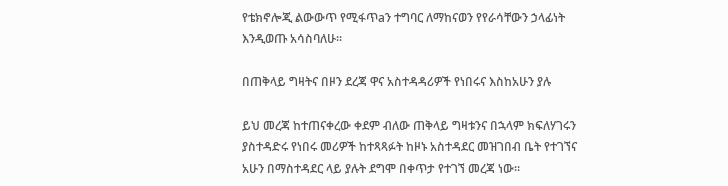የቴክኖሎጂ ልውውጥ የሚፋጥaን ተግባር ለማከናወን የየራሳቸውን ኃላፊነት እንዲወጡ አሳስባለሁ፡፡

በጠቅላይ ግዛትና በዞን ደረጃ ዋና አስተዳዳሪዎች የነበሩና እስከአሁን ያሉ

ይህ መረጃ ከተጠናቀረው ቀደም ብለው ጠቅላይ ግዛቱንና በኋላም ክፍለሃገሩን ያስተዳድሩ የነበሩ መሪዎች ከተጻጻፉት ከዞኑ አስተዳደር መዝገበብ ቤት የተገኘና  አሁን በማስተዳደር ላይ ያሉት ደግሞ በቀጥታ የተገኘ መረጃ ነው፡፡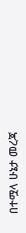በተሟላ ሁኔታ መረጃ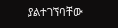ያልተገኘባቸው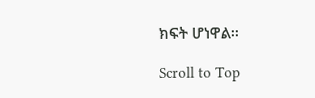ክፍት ሆነዋል፡፡

Scroll to Top